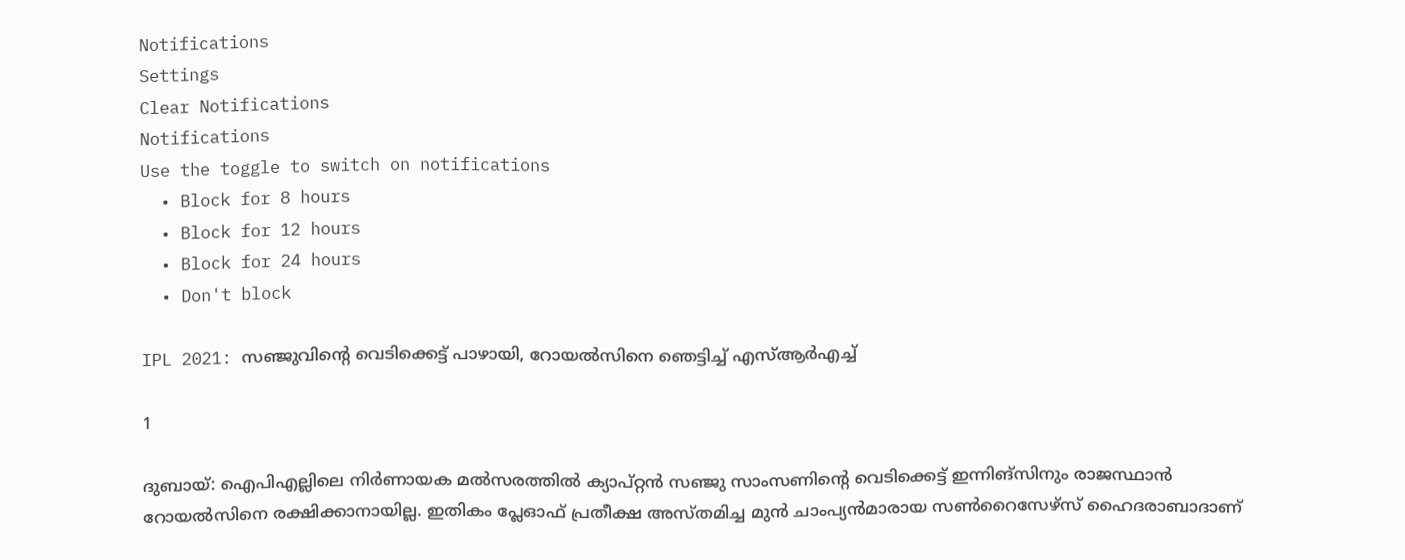Notifications
Settings
Clear Notifications
Notifications
Use the toggle to switch on notifications
  • Block for 8 hours
  • Block for 12 hours
  • Block for 24 hours
  • Don't block

IPL 2021: സഞ്ജുവിന്റെ വെടിക്കെട്ട് പാഴായി, റോയല്‍സിനെ ഞെട്ടിച്ച് എസ്ആര്‍എച്ച്

1

ദുബായ്: ഐപിഎല്ലിലെ നിര്‍ണായക മല്‍സരത്തില്‍ ക്യാപ്റ്റന്‍ സഞ്ജു സാംസണിന്റെ വെടിക്കെട്ട് ഇന്നിങ്‌സിനും രാജസ്ഥാന്‍ റോയല്‍സിനെ രക്ഷിക്കാനായില്ല. ഇതികം പ്ലേഓഫ് പ്രതീക്ഷ അസ്തമിച്ച മുന്‍ ചാംപ്യന്‍മാരായ സണ്‍റൈസേഴ്‌സ് ഹൈദരാബാദാണ്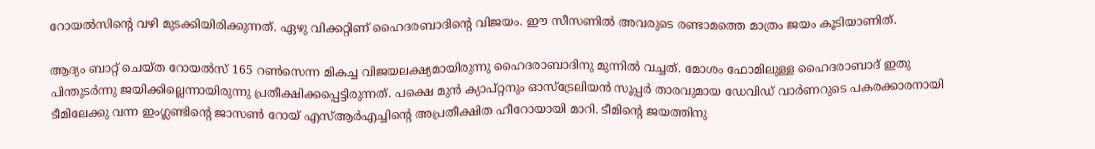റോയല്‍സിന്റെ വഴി മുടക്കിയിരിക്കുന്നത്. ഏഴു വിക്കറ്റിണ് ഹൈദരബാദിന്റെ വിജയം. ഈ സീസണില്‍ അവരുടെ രണ്ടാമത്തെ മാത്രം ജയം കൂടിയാണിത്.

ആദ്യം ബാറ്റ് ചെയ്ത റോയല്‍സ് 165 റണ്‍സെന്ന മികച്ച വിജയലക്ഷ്യമായിരുന്നു ഹൈദരാബാദിനു മുന്നില്‍ വച്ചത്. മോശം ഫോമിലുള്ള ഹൈദരാബാദ് ഇതു പിന്തുടര്‍ന്നു ജയിക്കില്ലെന്നായിരുന്നു പ്രതീക്ഷിക്കപ്പെട്ടിരുന്നത്. പക്ഷെ മുന്‍ ക്യാപ്റ്റനും ഓസ്‌ട്രേലിയന്‍ സൂപ്പര്‍ താരവുമായ ഡേവിഡ് വാര്‍ണറുടെ പകരക്കാരനായി ടീമിലേക്കു വന്ന ഇംഗ്ലണ്ടിന്റെ ജാസണ്‍ റോയ് എസ്ആര്‍എച്ചിന്റെ അപ്രതീക്ഷിത ഹീറോയായി മാറി. ടീമിന്റെ ജയത്തിനു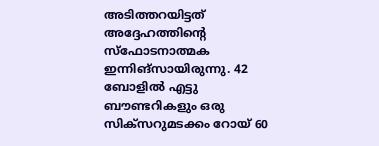അടിത്തറയിട്ടത് അദ്ദേഹത്തിന്റെ സ്‌ഫോടനാത്മക ഇന്നിങ്‌സായിരുന്നു. 42 ബോളില്‍ എട്ടു ബൗണ്ടറികളും ഒരു സിക്‌സറുമടക്കം റോയ് 60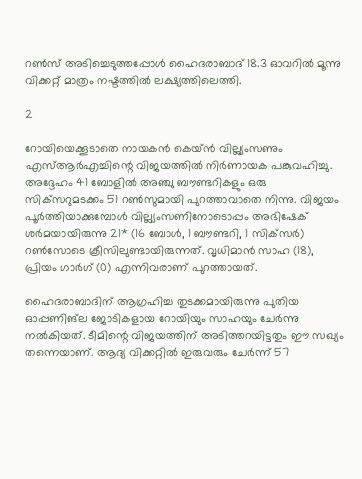റണ്‍സ് അടിച്ചെടുത്തപ്പോള്‍ ഹൈദരാബാദ് 18.3 ഓവറില്‍ മൂന്നു വിക്കറ്റ് മാത്രം നഷ്ടത്തില്‍ ലക്ഷ്യത്തിലെത്തി.

2

റോയിയെക്കൂടാതെ നായകന്‍ കെയ്ന്‍ വില്ല്യംസണും എസ്ആര്‍എച്ചിന്റെ വിജയത്തില്‍ നിര്‍ണായക പങ്കുവഹിച്ചു. അദ്ദേഹം 41 ബോളില്‍ അഞ്ചു ബൗണ്ടറികളും ഒരു സിക്‌സറുമടക്കം 51 റണ്‍സുമായി പുറത്താവാതെ നിന്നു. വിജയം പൂര്‍ത്തിയാക്കുമ്പോള്‍ വില്ല്യംസണിനോടൊപ്പം അഭിഷേക് ശര്‍മയായിരുന്നു 21* (16 ബോള്‍, 1 ബൗണ്ടറി, 1 സിക്‌സര്‍) റണ്‍സോടെ ക്രീസിലുണ്ടായിരുന്നത്. വൃധിമാന്‍ സാഹ (18), പ്രിയം ഗാര്‍ഗ് (0) എന്നിവരാണ് പുറത്തായത്.

ഹൈദരാബാദിന് ആഗ്രഹിച്ച തുടക്കമായിരുന്നു പുതിയ ഓപ്പണിങ്‌ല ജോടികളായ റോയിയും സാഹയും ചേര്‍ന്നു നല്‍കിയത്. ടീമിന്റെ വിജയത്തിന് അടിത്തറയിട്ടതും ഈ സഖ്യം തന്നെയാണ്. ആദ്യ വിക്കറ്റില്‍ ഇരുവരും ചേര്‍ന്ന് 57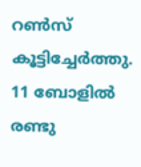റണ്‍സ് കൂട്ടിച്ചേര്‍ത്തു. 11 ബോളില്‍ രണ്ടു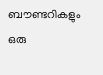ബൗണ്ടറികളും ഒരു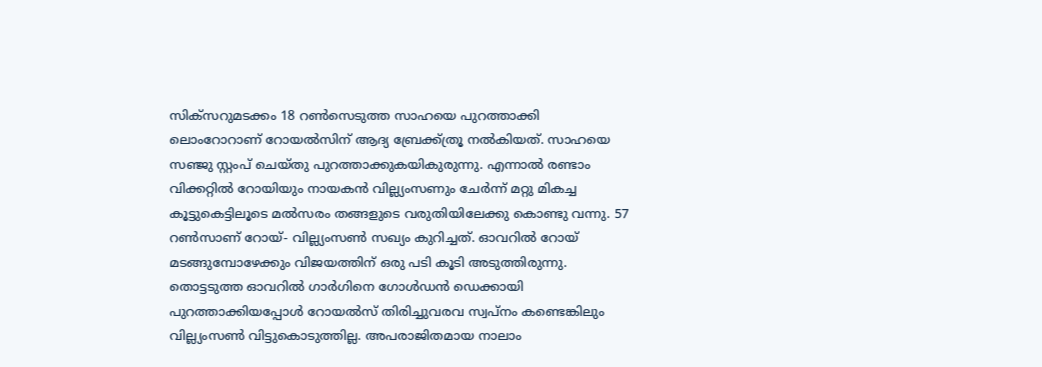സിക്‌സറുമടക്കം 18 റണ്‍സെടുത്ത സാഹയെ പുറത്താക്കി ലൊംറോറാണ് റോയല്‍സിന് ആദ്യ ബ്രേക്ക്ത്രൂ നല്‍കിയത്. സാഹയെ സഞ്ജു സ്റ്റംപ് ചെയ്തു പുറത്താക്കുകയികുരുന്നു. എന്നാല്‍ രണ്ടാം വിക്കറ്റില്‍ റോയിയും നായകന്‍ വില്ല്യംസണും ചേര്‍ന്ന് മറ്റു മികച്ച കൂട്ടുകെട്ടിലൂടെ മല്‍സരം തങ്ങളുടെ വരുതിയിലേക്കു കൊണ്ടു വന്നു. 57 റണ്‍സാണ് റോയ്- വില്ല്യംസണ്‍ സഖ്യം കുറിച്ചത്. ഓവറില്‍ റോയ് മടങ്ങുമ്പോഴേക്കും വിജയത്തിന് ഒരു പടി കൂടി അടുത്തിരുന്നു. തൊട്ടടുത്ത ഓവറില്‍ ഗാര്‍ഗിനെ ഗോള്‍ഡന്‍ ഡെക്കായി പുറത്താക്കിയപ്പോള്‍ റോയല്‍സ് തിരിച്ചുവരവ സ്വപ്‌നം കണ്ടെങ്കിലും വില്ല്യംസണ്‍ വിട്ടുകൊടുത്തില്ല. അപരാജിതമായ നാലാം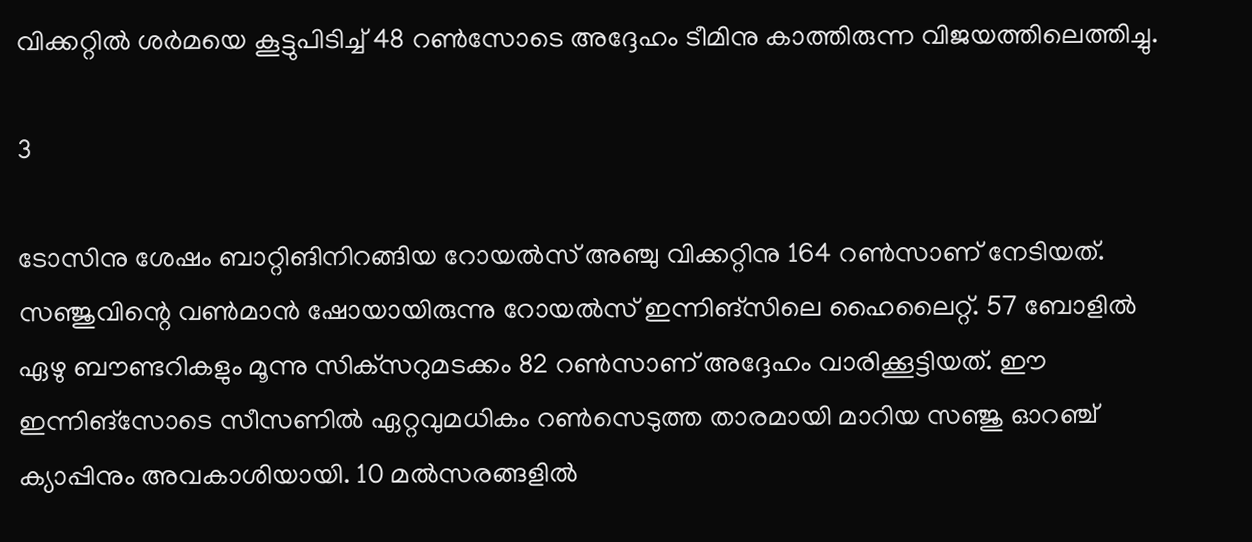വിക്കറ്റില്‍ ശര്‍മയെ കൂട്ടുപിടിച്ച് 48 റണ്‍സോടെ അദ്ദേഹം ടീമിനു കാത്തിരുന്ന വിജയത്തിലെത്തിച്ചു.

3

ടോസിനു ശേഷം ബാറ്റിങിനിറങ്ങിയ റോയല്‍സ് അഞ്ചു വിക്കറ്റിനു 164 റണ്‍സാണ് നേടിയത്. സഞ്ജുവിന്റെ വണ്‍മാന്‍ ഷോയായിരുന്നു റോയല്‍സ് ഇന്നിങ്‌സിലെ ഹൈലൈറ്റ്. 57 ബോളില്‍ ഏഴു ബൗണ്ടറികളും മൂന്നു സിക്‌സറുമടക്കം 82 റണ്‍സാണ് അദ്ദേഹം വാരിക്കൂട്ടിയത്. ഈ ഇന്നിങ്‌സോടെ സീസണില്‍ ഏറ്റവുമധികം റണ്‍സെടുത്ത താരമായി മാറിയ സഞ്ജു ഓറഞ്ച് ക്യാപ്പിനും അവകാശിയായി. 10 മല്‍സരങ്ങളില്‍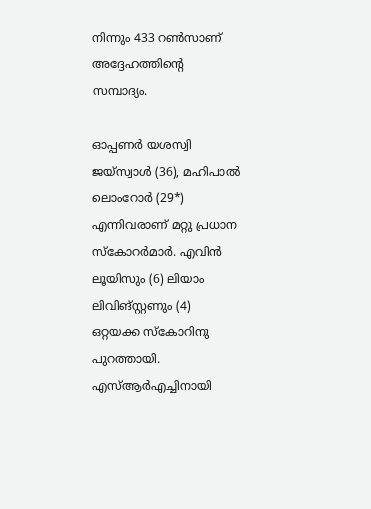നിന്നും 433 റണ്‍സാണ് അദ്ദേഹത്തിന്റെ സമ്പാദ്യം.

ഓപ്പണര്‍ യശസ്വി ജയ്‌സ്വാള്‍ (36), മഹിപാല്‍ ലൊംറോര്‍ (29*) എന്നിവരാണ് മറ്റു പ്രധാന സ്‌കോറര്‍മാര്‍. എവിന്‍ ലൂയിസും (6) ലിയാം ലിവിങ്സ്റ്റണും (4) ഒറ്റയക്ക സ്‌കോറിനു പുറത്തായി. എസ്ആര്‍എച്ചിനായി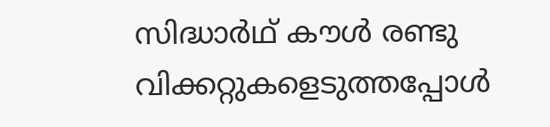സിദ്ധാര്‍ഥ് കൗള്‍ രണ്ടു വിക്കറ്റുകളെടുത്തപ്പോള്‍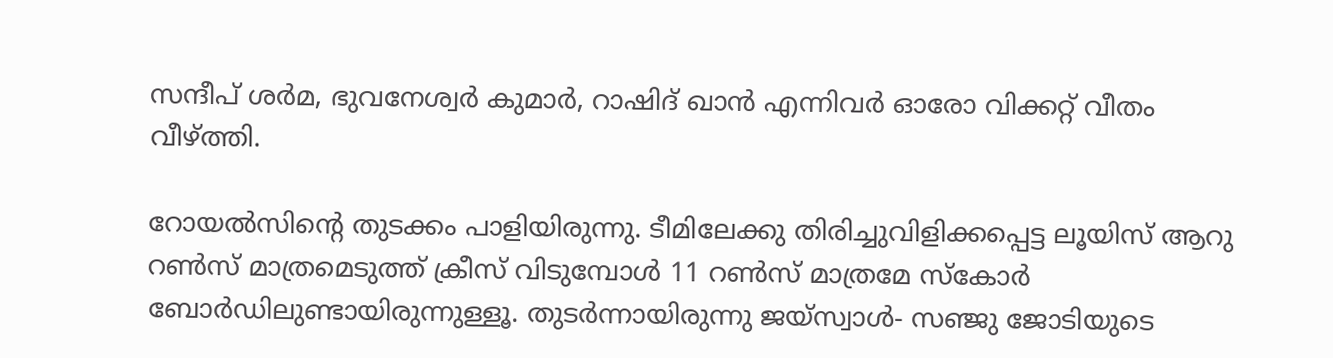സന്ദീപ് ശര്‍മ, ഭുവനേശ്വര്‍ കുമാര്‍, റാഷിദ് ഖാന്‍ എന്നിവര്‍ ഓരോ വിക്കറ്റ് വീതം വീഴ്ത്തി.

റോയല്‍സിന്റെ തുടക്കം പാളിയിരുന്നു. ടീമിലേക്കു തിരിച്ചുവിളിക്കപ്പെട്ട ലൂയിസ് ആറു റണ്‍സ് മാത്രമെടുത്ത് ക്രീസ് വിടുമ്പോള്‍ 11 റണ്‍സ് മാത്രമേ സ്‌കോര്‍ ബോര്‍ഡിലുണ്ടായിരുന്നുള്ളൂ. തുടര്‍ന്നായിരുന്നു ജയ്‌സ്വാള്‍- സഞ്ജു ജോടിയുടെ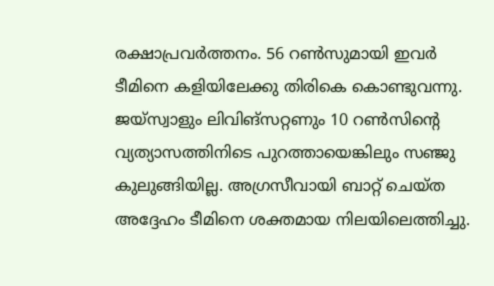രക്ഷാപ്രവര്‍ത്തനം. 56 റണ്‍സുമായി ഇവര്‍ ടീമിനെ കളിയിലേക്കു തിരികെ കൊണ്ടുവന്നു. ജയ്‌സ്വാളും ലിവിങ്‌സറ്റണും 10 റണ്‍സിന്റെ വ്യത്യാസത്തിനിടെ പുറത്തായെങ്കിലും സഞ്ജു കുലുങ്ങിയില്ല. അഗ്രസീവായി ബാറ്റ് ചെയ്ത അദ്ദേഹം ടീമിനെ ശക്തമായ നിലയിലെത്തിച്ചു.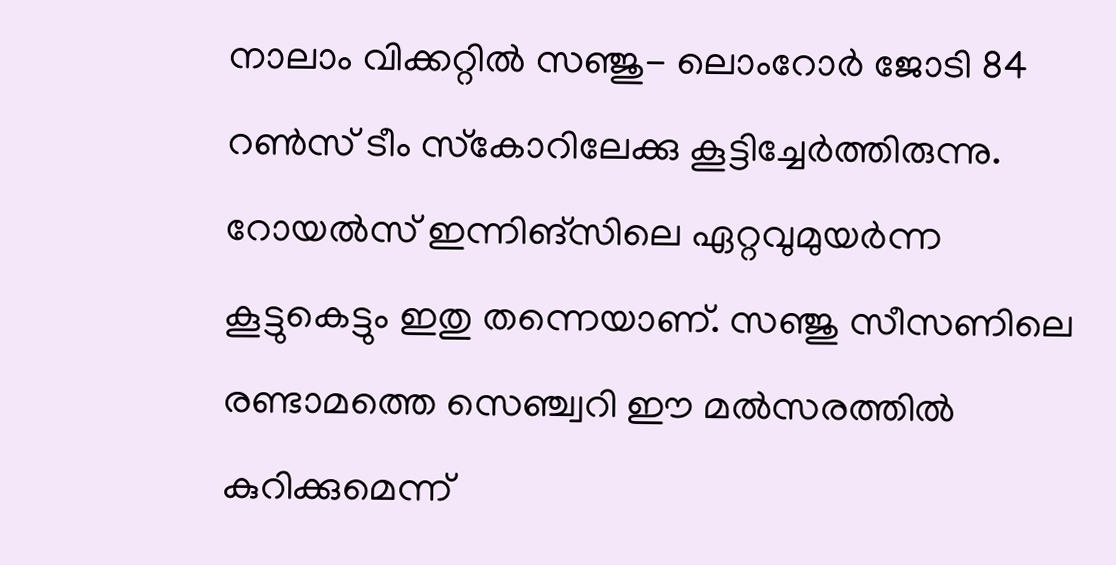നാലാം വിക്കറ്റില്‍ സഞ്ജു- ലൊംറോര്‍ ജോടി 84 റണ്‍സ് ടീം സ്‌കോറിലേക്കു കൂട്ടിച്ചേര്‍ത്തിരുന്നു. റോയല്‍സ് ഇന്നിങ്‌സിലെ ഏറ്റവുമുയര്‍ന്ന കൂട്ടുകെട്ടും ഇതു തന്നെയാണ്. സഞ്ജു സീസണിലെ രണ്ടാമത്തെ സെഞ്ച്വറി ഈ മല്‍സരത്തില്‍ കുറിക്കുമെന്ന്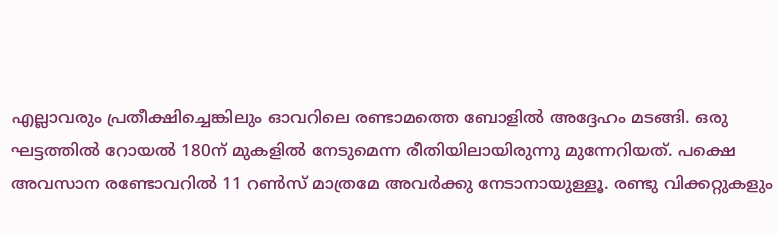എല്ലാവരും പ്രതീക്ഷിച്ചെങ്കിലും ഓവറിലെ രണ്ടാമത്തെ ബോളില്‍ അദ്ദേഹം മടങ്ങി. ഒരു ഘട്ടത്തില്‍ റോയല്‍ 180ന് മുകളില്‍ നേടുമെന്ന രീതിയിലായിരുന്നു മുന്നേറിയത്. പക്ഷെ അവസാന രണ്ടോവറില്‍ 11 റണ്‍സ് മാത്രമേ അവര്‍ക്കു നേടാനായുള്ളൂ. രണ്ടു വിക്കറ്റുകളും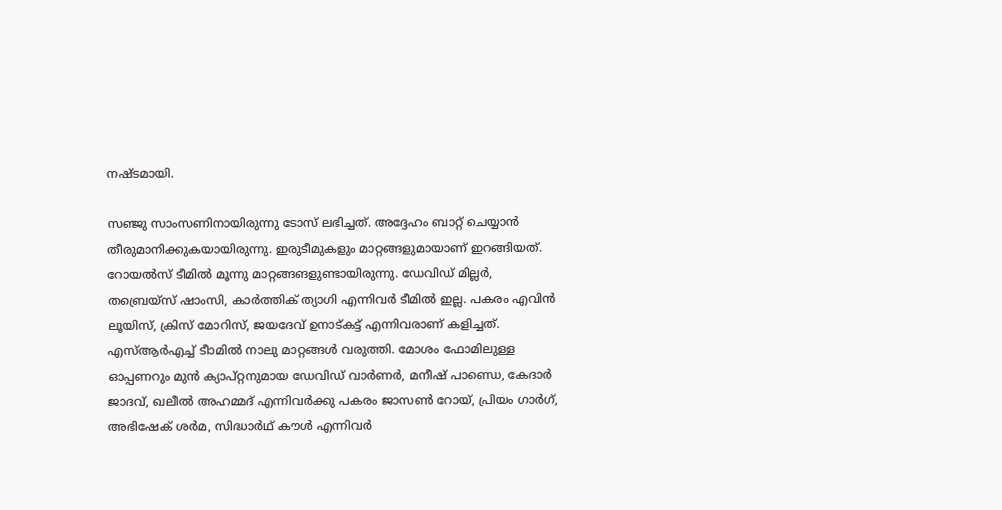നഷ്ടമായി.

സഞ്ജു സാംസണിനായിരുന്നു ടോസ് ലഭിച്ചത്. അദ്ദേഹം ബാറ്റ് ചെയ്യാന്‍ തീരുമാനിക്കുകയായിരുന്നു. ഇരുടീമുകളും മാറ്റങ്ങളുമായാണ് ഇറങ്ങിയത്. റോയല്‍സ് ടീമില്‍ മൂന്നു മാറ്റങ്ങങളുണ്ടായിരുന്നു. ഡേവിഡ് മില്ലര്‍, തബ്രെയ്‌സ് ഷാംസി, കാര്‍ത്തിക് ത്യാഗി എന്നിവര്‍ ടീമില്‍ ഇല്ല. പകരം എവിന്‍ ലൂയിസ്, ക്രിസ് മോറിസ്, ജയദേവ് ഉനാട്കട്ട് എന്നിവരാണ് കളിച്ചത്. എസ്ആര്‍എച്ച് ടീാമില്‍ നാലു മാറ്റങ്ങള്‍ വരുത്തി. മോശം ഫോമിലുള്ള ഓപ്പണറും മുന്‍ ക്യാപ്റ്റനുമായ ഡേവിഡ് വാര്‍ണര്‍, മനീഷ് പാണ്ഡെ, കേദാര്‍ ജാദവ്, ഖലീല്‍ അഹമ്മദ് എന്നിവര്‍ക്കു പകരം ജാസണ്‍ റോയ്, പ്രിയം ഗാര്‍ഗ്, അഭിഷേക് ശര്‍മ, സിദ്ധാര്‍ഥ് കൗള്‍ എന്നിവര്‍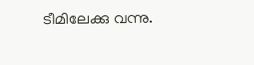ടീമിലേക്കു വന്നു.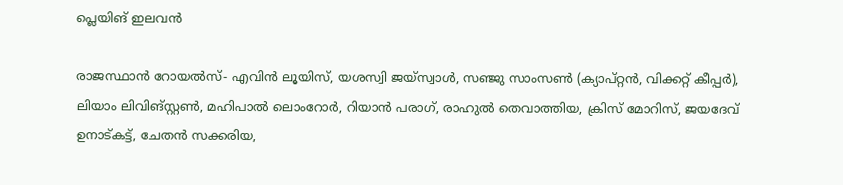പ്ലെയിങ് ഇലവന്‍

രാജസ്ഥാന്‍ റോയല്‍സ്- എവിന്‍ ലൂയിസ്, യശസ്വി ജയ്‌സ്വാള്‍, സഞ്ജു സാംസണ്‍ (ക്യാപ്റ്റന്‍, വിക്കറ്റ് കീപ്പര്‍), ലിയാം ലിവിങ്‌സ്റ്റണ്‍, മഹിപാല്‍ ലൊംറോര്‍, റിയാന്‍ പരാഗ്, രാഹുല്‍ തെവാത്തിയ, ക്രിസ് മോറിസ്, ജയദേവ് ഉനാട്കട്ട്, ചേതന്‍ സക്കരിയ,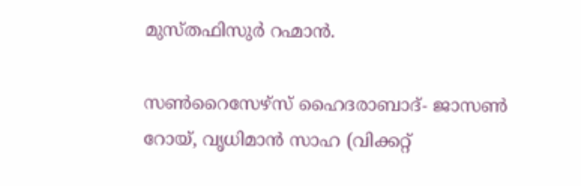മുസ്തഫിസുര്‍ റഹ്മാന്‍.

സണ്‍റൈസേഴ്‌സ് ഹൈദരാബാദ്- ജാസണ്‍ റോയ്, വൃധിമാന്‍ സാഹ (വിക്കറ്റ്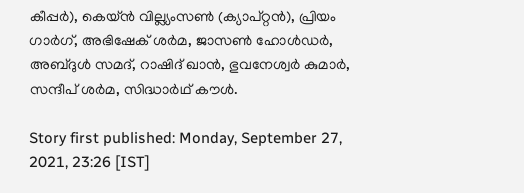കീപ്പര്‍), കെയ്ന്‍ വില്ല്യംസണ്‍ (ക്യാപ്റ്റന്‍), പ്രിയം ഗാര്‍ഗ്, അഭിഷേക് ശര്‍മ, ജാസണ്‍ ഹോള്‍ഡര്‍, അബ്ദുള്‍ സമദ്, റാഷിദ് ഖാന്‍, ഭുവനേശ്വര്‍ കുമാര്‍, സന്ദീപ് ശര്‍മ, സിദ്ധാര്‍ഥ് കൗള്‍.

Story first published: Monday, September 27, 2021, 23:26 [IST]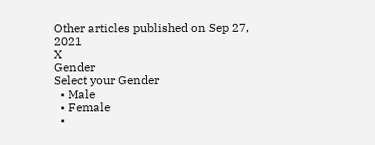Other articles published on Sep 27, 2021
X
Gender
Select your Gender
  • Male
  • Female
  •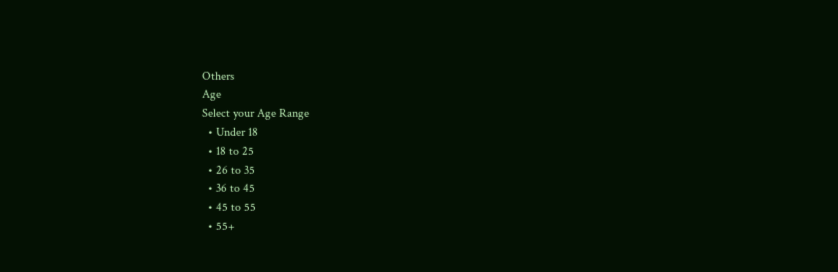Others
Age
Select your Age Range
  • Under 18
  • 18 to 25
  • 26 to 35
  • 36 to 45
  • 45 to 55
  • 55+